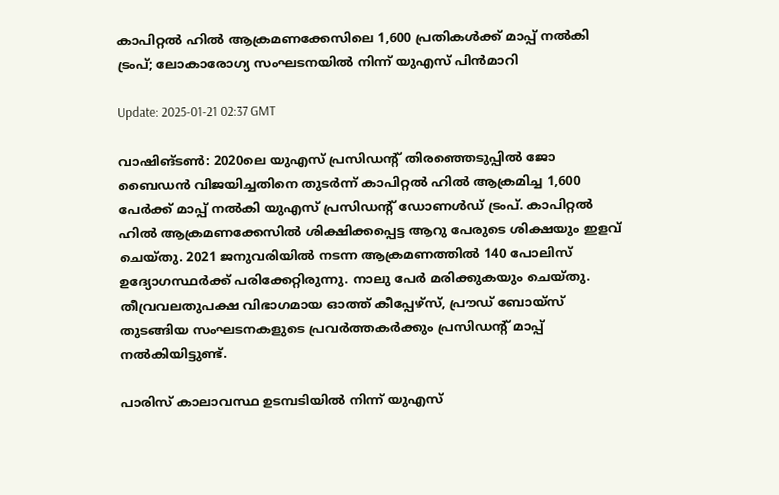കാപിറ്റല്‍ ഹില്‍ ആക്രമണക്കേസിലെ 1,600 പ്രതികള്‍ക്ക് മാപ്പ് നല്‍കി ട്രംപ്; ലോകാരോഗ്യ സംഘടനയില്‍ നിന്ന് യുഎസ് പിന്‍മാറി

Update: 2025-01-21 02:37 GMT

വാഷിങ്ടണ്‍: 2020ലെ യുഎസ് പ്രസിഡന്റ് തിരഞ്ഞെടുപ്പില്‍ ജോ ബൈഡന്‍ വിജയിച്ചതിനെ തുടര്‍ന്ന് കാപിറ്റല്‍ ഹില്‍ ആക്രമിച്ച 1,600 പേര്‍ക്ക് മാപ്പ് നല്‍കി യുഎസ് പ്രസിഡന്റ് ഡോണള്‍ഡ് ട്രംപ്. കാപിറ്റല്‍ ഹില്‍ ആക്രമണക്കേസില്‍ ശിക്ഷിക്കപ്പെട്ട ആറു പേരുടെ ശിക്ഷയും ഇളവ് ചെയ്തു. 2021 ജനുവരിയില്‍ നടന്ന ആക്രമണത്തില്‍ 140 പോലിസ് ഉദ്യോഗസ്ഥര്‍ക്ക് പരിക്കേറ്റിരുന്നു. നാലു പേര്‍ മരിക്കുകയും ചെയ്തു. തീവ്രവലതുപക്ഷ വിഭാഗമായ ഓത്ത് കീപ്പേഴ്‌സ്, പ്രൗഡ് ബോയ്‌സ് തുടങ്ങിയ സംഘടനകളുടെ പ്രവര്‍ത്തകര്‍ക്കും പ്രസിഡന്റ് മാപ്പ് നല്‍കിയിട്ടുണ്ട്.

പാരിസ് കാലാവസ്ഥ ഉടമ്പടിയില്‍ നിന്ന് യുഎസ്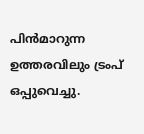പിന്‍മാറുന്ന ഉത്തരവിലും ട്രംപ് ഒപ്പുവെച്ചു.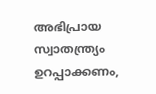അഭിപ്രായ സ്വാതന്ത്ര്യം ഉറപ്പാക്കണം,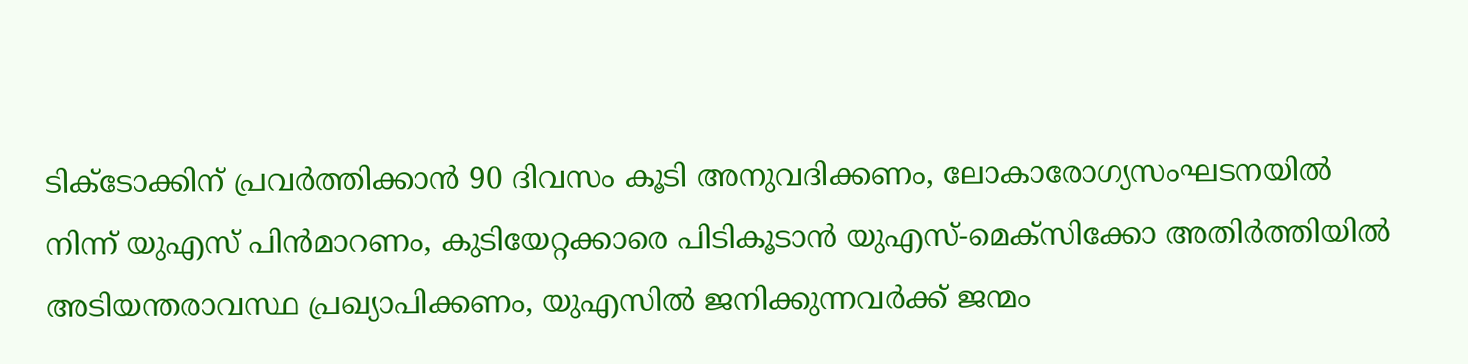ടിക്‌ടോക്കിന് പ്രവര്‍ത്തിക്കാന്‍ 90 ദിവസം കൂടി അനുവദിക്കണം, ലോകാരോഗ്യസംഘടനയില്‍ നിന്ന് യുഎസ് പിന്‍മാറണം, കുടിയേറ്റക്കാരെ പിടികൂടാന്‍ യുഎസ്-മെക്‌സിക്കോ അതിര്‍ത്തിയില്‍ അടിയന്തരാവസ്ഥ പ്രഖ്യാപിക്കണം, യുഎസില്‍ ജനിക്കുന്നവര്‍ക്ക് ജന്മം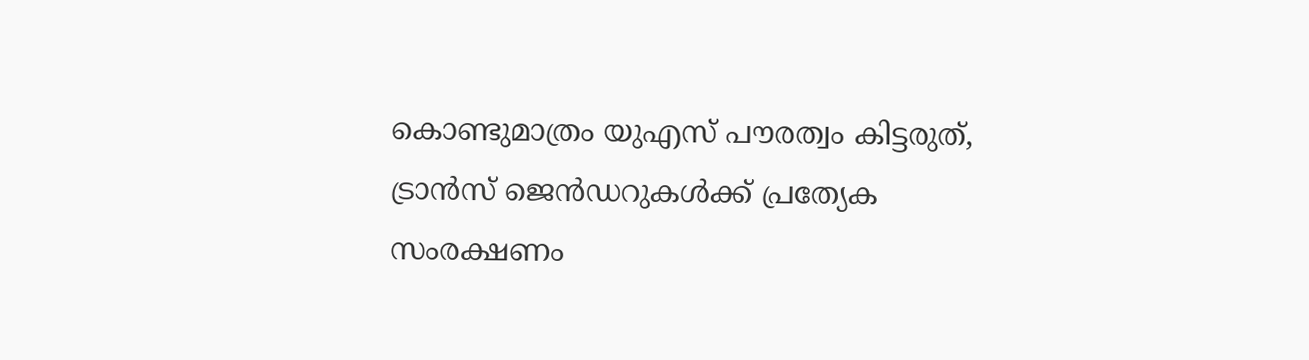കൊണ്ടുമാത്രം യുഎസ് പൗരത്വം കിട്ടരുത്, ട്രാന്‍സ് ജെന്‍ഡറുകള്‍ക്ക് പ്രത്യേക സംരക്ഷണം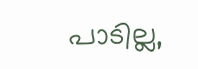പാടില്ല,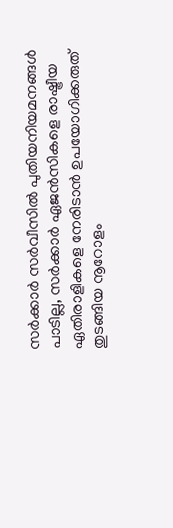സര്‍ക്കാര്‍ സര്‍വീസില്‍ പുതിയനിയമനങ്ങള്‍ പാടില്ല, സര്‍ക്കാര്‍ ഏജന്‍സികളെ രാഷ്ട്രീയ ഏതിരാളികളെ നേരിടാന്‍ ഉപയോഗിക്കരുത് തുടങ്ങിയ നൂറോളം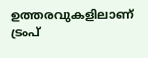ഉത്തരവുകളിലാണ് ട്രംപ്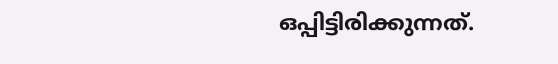ഒപ്പിട്ടിരിക്കുന്നത്.